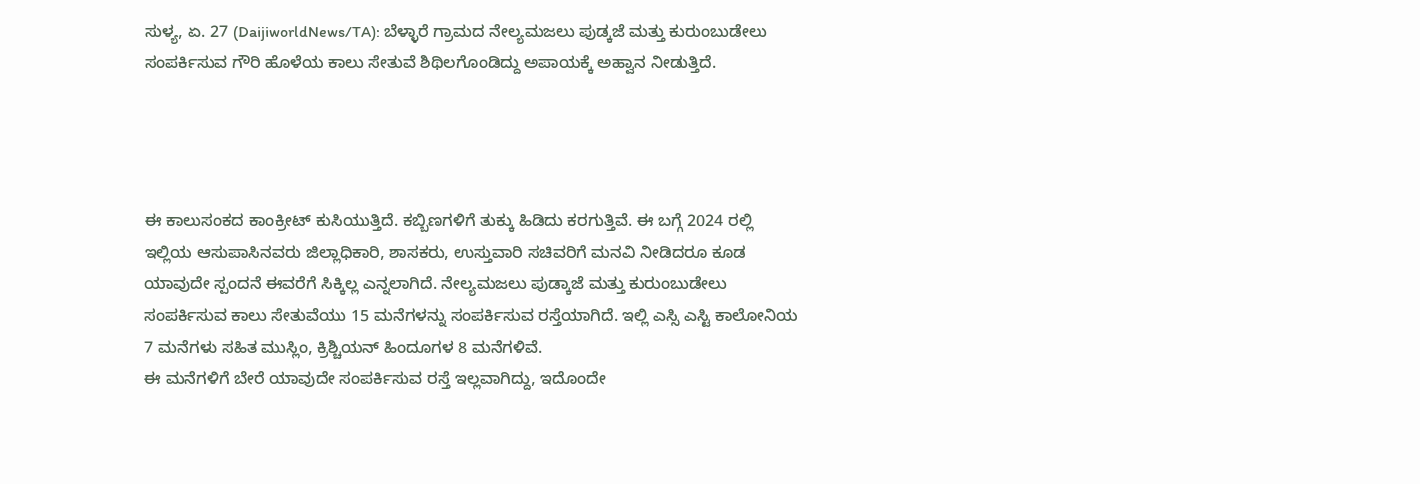ಸುಳ್ಯ, ಏ. 27 (DaijiworldNews/TA): ಬೆಳ್ಳಾರೆ ಗ್ರಾಮದ ನೇಲ್ಯಮಜಲು ಪುಡ್ಕಜೆ ಮತ್ತು ಕುರುಂಬುಡೇಲು ಸಂಪರ್ಕಿಸುವ ಗೌರಿ ಹೊಳೆಯ ಕಾಲು ಸೇತುವೆ ಶಿಥಿಲಗೊಂಡಿದ್ದು ಅಪಾಯಕ್ಕೆ ಅಹ್ವಾನ ನೀಡುತ್ತಿದೆ.




ಈ ಕಾಲುಸಂಕದ ಕಾಂಕ್ರೀಟ್ ಕುಸಿಯುತ್ತಿದೆ. ಕಬ್ಬಿಣಗಳಿಗೆ ತುಕ್ಕು ಹಿಡಿದು ಕರಗುತ್ತಿವೆ. ಈ ಬಗ್ಗೆ 2024 ರಲ್ಲಿ ಇಲ್ಲಿಯ ಆಸುಪಾಸಿನವರು ಜಿಲ್ಲಾಧಿಕಾರಿ, ಶಾಸಕರು, ಉಸ್ತುವಾರಿ ಸಚಿವರಿಗೆ ಮನವಿ ನೀಡಿದರೂ ಕೂಡ ಯಾವುದೇ ಸ್ಪಂದನೆ ಈವರೆಗೆ ಸಿಕ್ಕಿಲ್ಲ ಎನ್ನಲಾಗಿದೆ. ನೇಲ್ಯಮಜಲು ಪುಡ್ಕಾಜೆ ಮತ್ತು ಕುರುಂಬುಡೇಲು ಸಂಪರ್ಕಿಸುವ ಕಾಲು ಸೇತುವೆಯು 15 ಮನೆಗಳನ್ನು ಸಂಪರ್ಕಿಸುವ ರಸ್ತೆಯಾಗಿದೆ. ಇಲ್ಲಿ ಎಸ್ಸಿ ಎಸ್ಟಿ ಕಾಲೋನಿಯ 7 ಮನೆಗಳು ಸಹಿತ ಮುಸ್ಲಿಂ, ಕ್ರಿಶ್ಚಿಯನ್ ಹಿಂದೂಗಳ 8 ಮನೆಗಳಿವೆ.
ಈ ಮನೆಗಳಿಗೆ ಬೇರೆ ಯಾವುದೇ ಸಂಪರ್ಕಿಸುವ ರಸ್ತೆ ಇಲ್ಲವಾಗಿದ್ದು, ಇದೊಂದೇ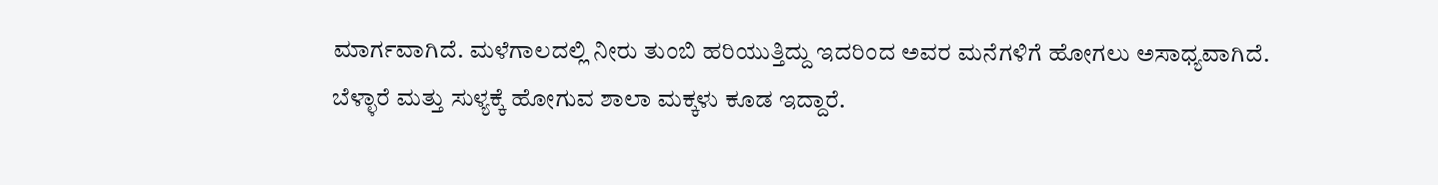ಮಾರ್ಗವಾಗಿದೆ. ಮಳೆಗಾಲದಲ್ಲಿ ನೀರು ತುಂಬಿ ಹರಿಯುತ್ತಿದ್ದು ಇದರಿಂದ ಅವರ ಮನೆಗಳಿಗೆ ಹೋಗಲು ಅಸಾಧ್ಯವಾಗಿದೆ. ಬೆಳ್ಳಾರೆ ಮತ್ತು ಸುಳ್ಯಕ್ಕೆ ಹೋಗುವ ಶಾಲಾ ಮಕ್ಕಳು ಕೂಡ ಇದ್ದಾರೆ.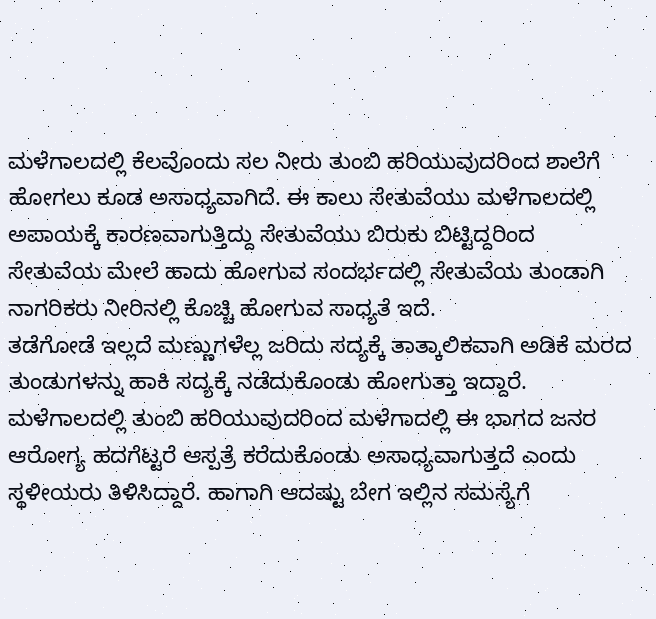ಮಳೆಗಾಲದಲ್ಲಿ ಕೆಲವೊಂದು ಸಲ ನೀರು ತುಂಬಿ ಹರಿಯುವುದರಿಂದ ಶಾಲೆಗೆ ಹೋಗಲು ಕೂಡ ಅಸಾಧ್ಯವಾಗಿದೆ. ಈ ಕಾಲು ಸೇತುವೆಯು ಮಳೆಗಾಲದಲ್ಲಿ ಅಪಾಯಕ್ಕೆ ಕಾರಣವಾಗುತ್ತಿದ್ದು ಸೇತುವೆಯು ಬಿರುಕು ಬಿಟ್ಟಿದ್ದರಿಂದ ಸೇತುವೆಯ ಮೇಲೆ ಹಾದು ಹೋಗುವ ಸಂದರ್ಭದಲ್ಲಿ ಸೇತುವೆಯ ತುಂಡಾಗಿ ನಾಗರಿಕರು ನೀರಿನಲ್ಲಿ ಕೊಚ್ಚಿ ಹೋಗುವ ಸಾಧ್ಯತೆ ಇದೆ.
ತಡೆಗೋಡೆ ಇಲ್ಲದೆ ಮಣ್ಣುಗಳೆಲ್ಲ ಜರಿದು ಸದ್ಯಕ್ಕೆ ತಾತ್ಕಾಲಿಕವಾಗಿ ಅಡಿಕೆ ಮರದ ತುಂಡುಗಳನ್ನು ಹಾಕಿ ಸದ್ಯಕ್ಕೆ ನಡೆದುಕೊಂಡು ಹೋಗುತ್ತಾ ಇದ್ದಾರೆ. ಮಳೆಗಾಲದಲ್ಲಿ ತುಂಬಿ ಹರಿಯುವುದರಿಂದ ಮಳೆಗಾದಲ್ಲಿ ಈ ಭಾಗದ ಜನರ ಆರೋಗ್ಯ ಹದಗೆಟ್ಟರೆ ಆಸ್ಪತ್ರೆ ಕರೆದುಕೊಂಡು ಅಸಾಧ್ಯವಾಗುತ್ತದೆ ಎಂದು ಸ್ಥಳೀಯರು ತಿಳಿಸಿದ್ದಾರೆ. ಹಾಗಾಗಿ ಆದಷ್ಟು ಬೇಗ ಇಲ್ಲಿನ ಸಮಸ್ಯೆಗೆ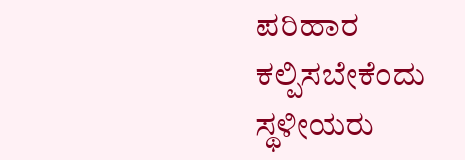ಪರಿಹಾರ ಕಲ್ಪಿಸಬೇಕೆಂದು ಸ್ಥಳೀಯರು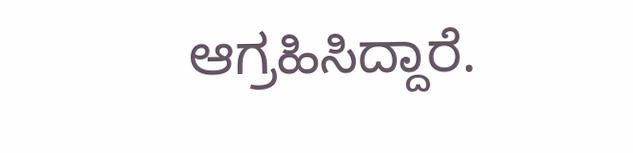ಆಗ್ರಹಿಸಿದ್ದಾರೆ.